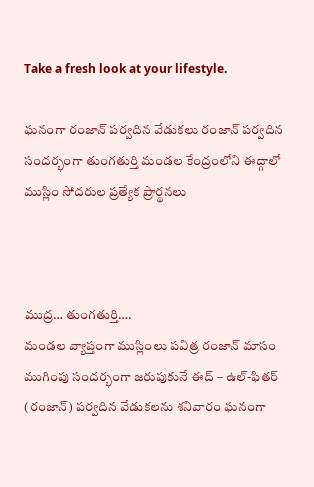Take a fresh look at your lifestyle.

ఘనంగా రంజాన్ పర్వదిన వేడుకలు రంజాన్ పర్వదిన సందర్భంగా తుంగతుర్తి మండల కేంద్రంలోని ఈద్గాలో ముస్లిం సోదరుల ప్రత్యేక ప్రార్థనలు



ముద్ర… తుంగతుర్తి….
మండల వ్యాప్తంగా ముస్లింలు పవిత్ర రంజాన్ మాసం ముగింపు సందర్భంగా జరుపుకునే ఈద్ – ఉల్-ఫితర్ (రంజాన్) పర్వదిన వేడుకలను శనివారం ఘనంగా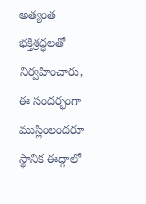అత్యంత భక్తిశ్రద్ధలతో నిర్వహించారు, ఈ సందర్భంగా ముస్లింలందరూ స్థానిక ఈద్గాలో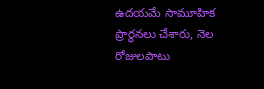ఉదయమే సామూహిక ప్రార్ధనలు చేశారు, నెల రోజులపాటు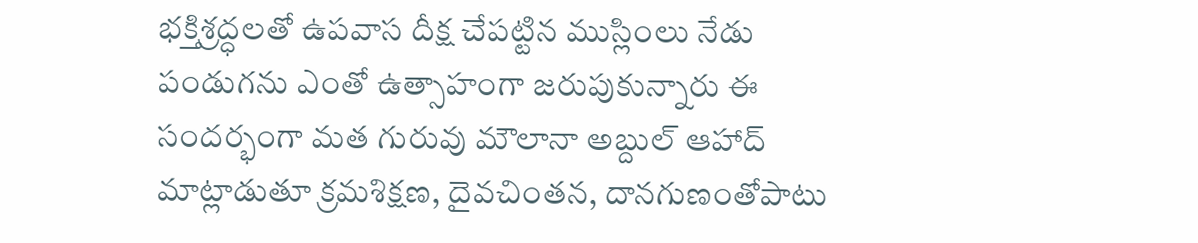భక్తిశ్రద్ధలతో ఉపవాస దీక్ష చేపట్టిన ముస్లింలు నేడు పండుగను ఎంతో ఉత్సాహంగా జరుపుకున్నారు ఈ సందర్భంగా మత గురువు మౌలానా అబ్దుల్ ఆహాద్ మాట్లాడుతూ క్రమశిక్షణ, దైవచింతన, దానగుణంతోపాటు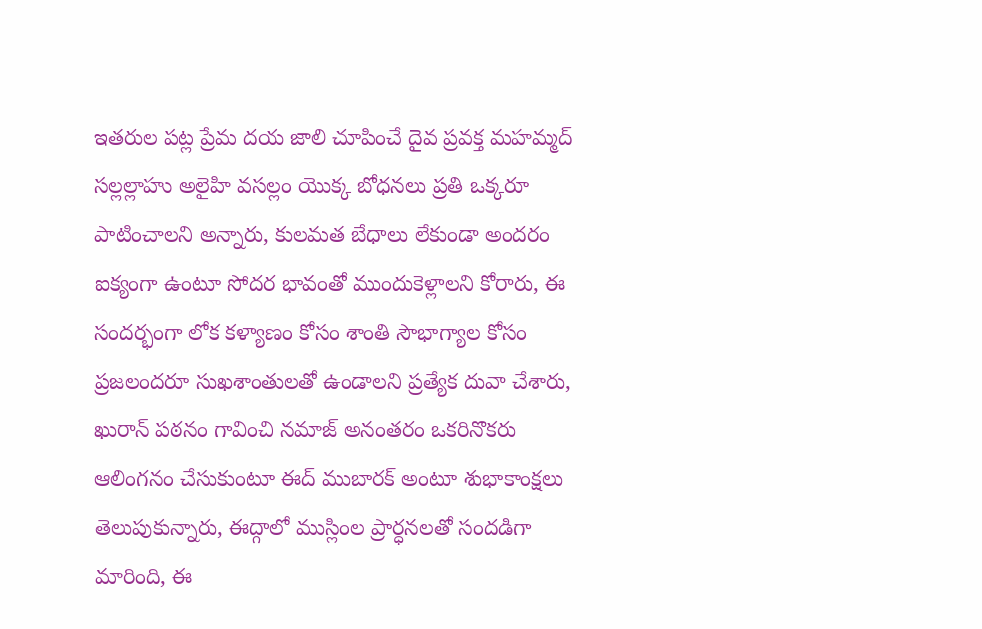ఇతరుల పట్ల ప్రేమ దయ జాలి చూపించే దైవ ప్రవక్త మహమ్మద్ సల్లల్లాహు అలైహి వసల్లం యొక్క బోధనలు ప్రతి ఒక్కరూ పాటించాలని అన్నారు, కులమత బేధాలు లేకుండా అందరం ఐక్యంగా ఉంటూ సోదర భావంతో ముందుకెళ్లాలని కోరారు, ఈ సందర్భంగా లోక కళ్యాణం కోసం శాంతి సౌభాగ్యాల కోసం ప్రజలందరూ సుఖశాంతులతో ఉండాలని ప్రత్యేక దువా చేశారు, ఖురాన్ పఠనం గావించి నమాజ్ అనంతరం ఒకరినొకరు ఆలింగనం చేసుకుంటూ ఈద్ ముబారక్ అంటూ శుభాకాంక్షలు తెలుపుకున్నారు, ఈద్గాలో ముస్లింల ప్రార్ధనలతో సందడిగా మారింది, ఈ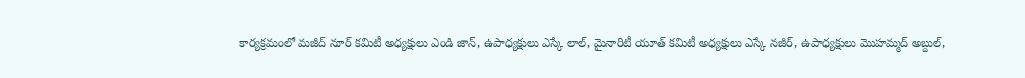కార్యక్రమంలో మజీద్ నూర్ కమిటీ అధ్యక్షులు ఎండి జాన్, ఉపాధ్యక్షులు ఎస్కే లాల్, మైనారిటీ యూత్ కమిటీ అధ్యక్షులు ఎస్కే నజీర్, ఉపాధ్యక్షులు మొహమ్మద్ అబ్దుల్,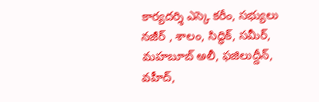కార్యదర్శి ఎస్కె కరీం, సభ్యులు నజీర్ , శాలం, సిద్ధిక్, సమీర్, మహబూబ్ అలీ, ఫజిలుద్దీన్, వహీద్,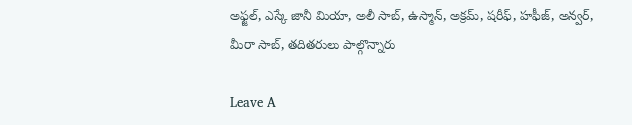అఫ్జల్, ఎస్కే జానీ మియా, అలీ సాబ్, ఉస్మాన్, అక్రమ్, షరీఫ్, హఫీజ్, అన్వర్, మీరా సాబ్, తదితరులు పాల్గొన్నారు

Leave A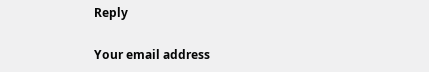Reply

Your email address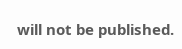will not be published.